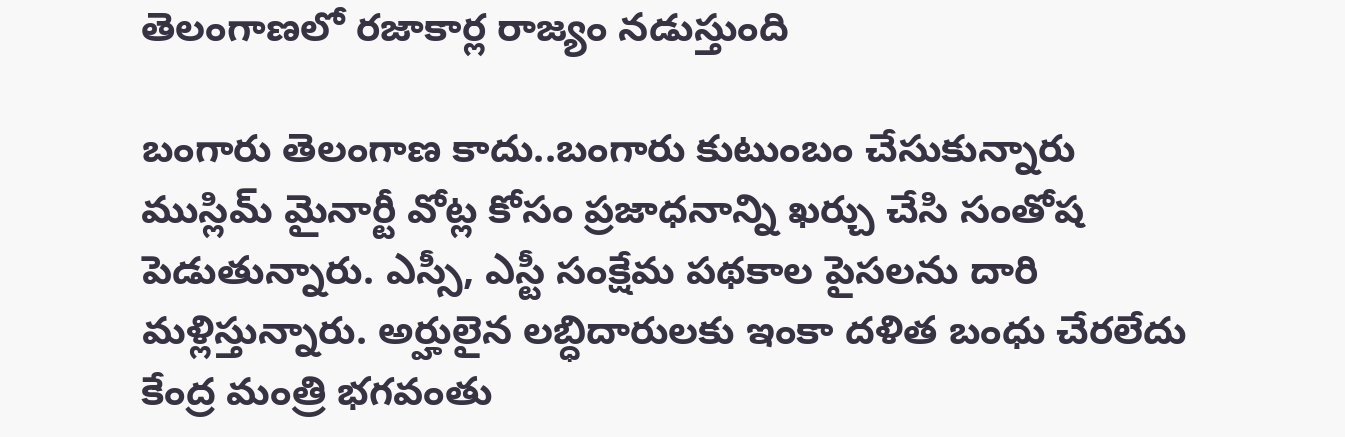తెలంగాణలో రజాకార్ల రాజ్యం నడుస్తుంది

బంగారు తెలంగాణ కాదు..బంగారు కుటుంబం చేసుకున్నారు ముస్లిమ్ మైనార్టీ వోట్ల కోసం ప్రజాధనాన్ని ఖర్చు చేసి సంతోష పెడుతున్నారు. ఎస్సీ, ఎస్టీ సంక్షేమ పథకాల పైసలను దారి మళ్లిస్తున్నారు. అర్హులైన లబ్ధిదారులకు ఇంకా దళిత బంధు చేరలేదు కేంద్ర మంత్రి భగవంతు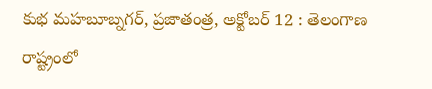కుభ మహబూబ్నగర్, ప్రజాతంత్ర, అక్టోబర్ 12 : తెలంగాణ రాష్ట్రంలో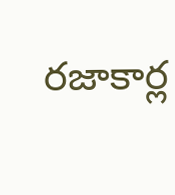రజాకార్ల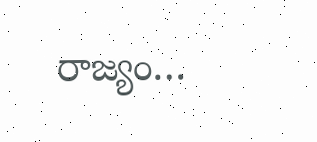రాజ్యం…